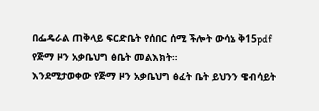በፌዴራል ጠቅላይ ፍርድቤት የሰበር ሰሚ ችሎት ውሳኔ ቅ15pdf
የጅማ ዞን አቃቤህግ ፅቤት መልእክት።
እንደሚታወቀው የጅማ ዞን አቃቤህግ ፅፈት ቤት ይህንን ዌብሳይት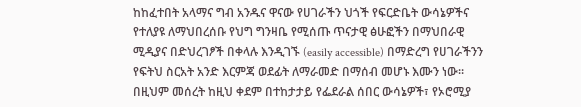ከከፈተበት አላማና ግብ አንዱና ዋናው የሀገራችን ህጎች የፍርድቤት ውሳኔዎችና የተለያዩ ለማህበረሰቡ የህግ ግንዛቤ የሚሰጡ ጥናታዊ ፅሁፎችን በማህበራዊ ሚዲያና በድህረገፆች በቀላሉ እንዲገኙ (easily accessible) በማድረግ የሀገራችንን የፍትህ ስርአት አንድ እርምጃ ወደፊት ለማራመድ በማሰብ መሆኑ እሙን ነው። በዚህም መሰረት ከዚህ ቀደም በተከታታይ የፌደራል ሰበር ውሳኔዎች፣ የኦሮሚያ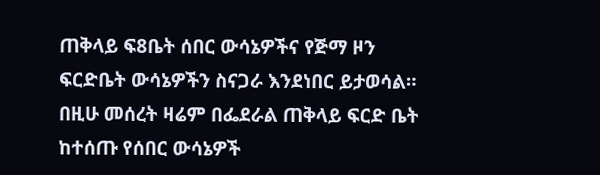ጠቅላይ ፍ8ቤት ሰበር ውሳኔዎችና የጅማ ዞን ፍርድቤት ውሳኔዎችን ስናጋራ እንደነበር ይታወሳል። በዚሁ መሰረት ዛሬም በፌደራል ጠቅላይ ፍርድ ቤት ከተሰጡ የሰበር ውሳኔዎች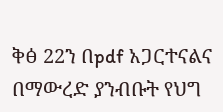ቅፅ 22ን በpdf አጋርተናልና በማውረድ ያንብቡት የህግ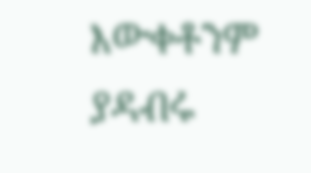እውቀቶንም ያዳብሩ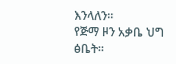እንላለን።
የጅማ ዞን አቃቤ ህግ ፅቤት።